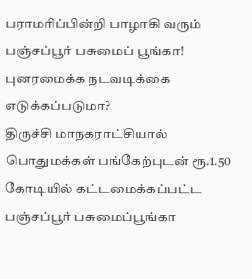பராமரிப்பின்றி பாழாகி வரும் பஞ்சப்பூர் பசுமைப் பூங்கா! புனரமைக்க நடவடிக்கை எடுக்கப்படுமா?
திருச்சி மாநகராட்சியால் பொதுமக்கள் பங்கேற்புடன் ரூ.1.50 கோடியில் கட்டமைக்கப்பட்ட பஞ்சப்பூர் பசுமைப்பூங்கா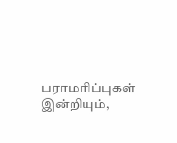பராமரிப்புகள் இன்றியும்,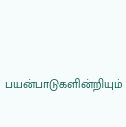பயன்பாடுகளின்றியும்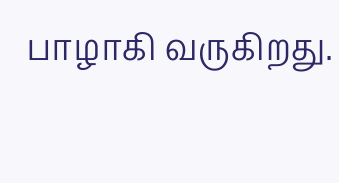பாழாகி வருகிறது.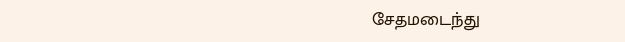சேதமடைந்து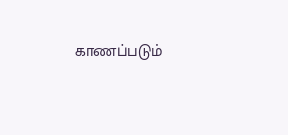காணப்படும்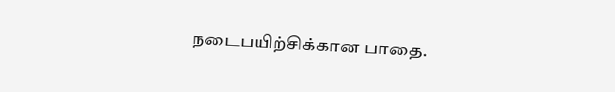நடைபயிற்சிக்கான பாதை.